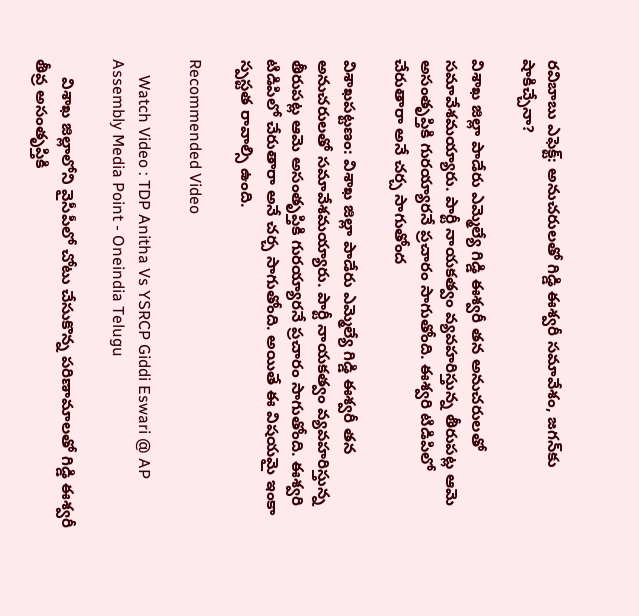రవిబాబు ఎఫెక్ట్: అనుచరులతో గిడ్డి ఈశ్వరీ సమావేశం, జగన్‌కు షాకిచ్చేనా?

విశాఖ జిల్లా పాడేరు ఎమ్మెల్యే గిడ్డి ఈశ్వరీ తన అనుచరులతో సమావేశమయ్యారు. పార్టీ నాయకత్వం వ్యవహరిస్తున్న తీరుపట్ల ఆమె అసంతృప్తికి గురయ్యారనే ప్రచారం సాగుతోంది. ఈశ్వరి టిడిపిలో చేరుతారా అనే చర్చ సాగుతోంద

విశాఖపట్టణం: విశాఖ జిల్లా పాడేరు ఎమ్మెల్యే గిడ్డి ఈశ్వరీ తన అనుచరులతో సమావేశమయ్యారు. పార్టీ నాయకత్వం వ్యవహరిస్తున్న తీరుపట్ల ఆమె అసంతృప్తికి గురయ్యారనే ప్రచారం సాగుతోంది. ఈశ్వరి టిడిపిలో చేరుతారా అనే చర్చ సాగుతోంది. అయితే ఈ విషయమై ఇంకా స్పస్టత రావాల్సి ఉంది.

Recommended Video

    Watch Video : TDP Anitha Vs YSRCP Giddi Eswari @ AP Assembly Media Point - Oneindia Telugu

    విశాఖ జిల్లాలోని వైసీపీలో చోటు చేసుకొన్న పరిణామాలతో గిడ్డి ఈశ్వరీ తీవ్ర అసంతృప్తికి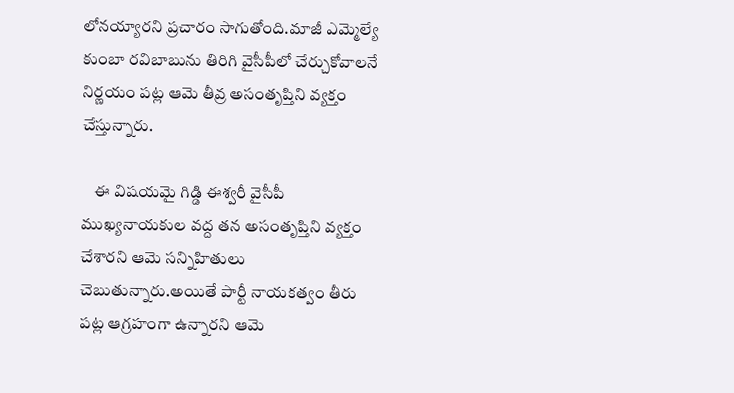లోనయ్యారని ప్రచారం సాగుతోంది.మాజీ ఎమ్మెల్యే కుంబా రవిబాబును తిరిగి వైసీపీలో చేర్చుకోవాలనే నిర్ణయం పట్ల ఆమె తీవ్ర అసంతృప్తిని వ్యక్తం చేస్తున్నారు.

    ఈ విషయమై గిడ్డి ఈశ్వరీ వైసీపీ ముఖ్యనాయకుల వద్ద తన అసంతృప్తిని వ్యక్తం చేశారని ఆమె సన్నిహితులు చెబుతున్నారు.అయితే పార్టీ నాయకత్వం తీరు పట్ల ఆగ్రహంగా ఉన్నారని ఆమె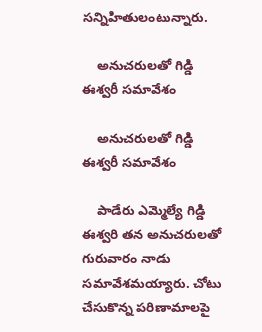సన్నిహితులంటున్నారు.

    అనుచరులతో గిడ్డి ఈశ్వరీ సమావేశం

    అనుచరులతో గిడ్డి ఈశ్వరీ సమావేశం

    పాడేరు ఎమ్మెల్యే గిడ్డి ఈశ్వరి తన అనుచరులతో గురువారం నాడు సమావేశమయ్యారు. చోటు చేసుకొన్న పరిణామాలపై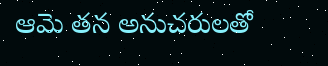ఆమె తన అనుచరులతో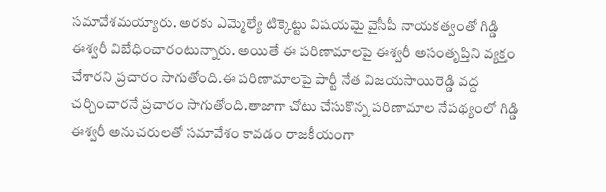సమావేశమయ్యారు. అరకు ఎమ్మెల్యే టిక్కెట్టు విషయమై వైసీపీ నాయకత్వంతో గిడ్డి ఈశ్వరీ విబేధించారంటున్నారు. అయితే ఈ పరిణామాలపై ఈశ్వరీ అసంతృప్తిని వ్యక్తం చేశారని ప్రచారం సాగుతోంది.ఈ పరిణామాలపై పార్టీ నేత విజయసాయి‌రెడ్డి వద్ద చర్చించారనే ప్రచారం సాగుతోంది.తాజాగా చోటు చేసుకొన్న పరిణామాల నేపథ్యంలో గిడ్డి ఈశ్వరీ అనుచరులతో సమావేశం కావడం రాజకీయంగా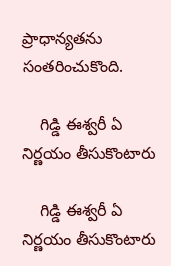ప్రాధాన్యతను సంతరించుకొంది.

    గిడ్డి ఈశ్వరీ ఏ నిర్ణయం తీసుకొంటారు

    గిడ్డి ఈశ్వరీ ఏ నిర్ణయం తీసుకొంటారు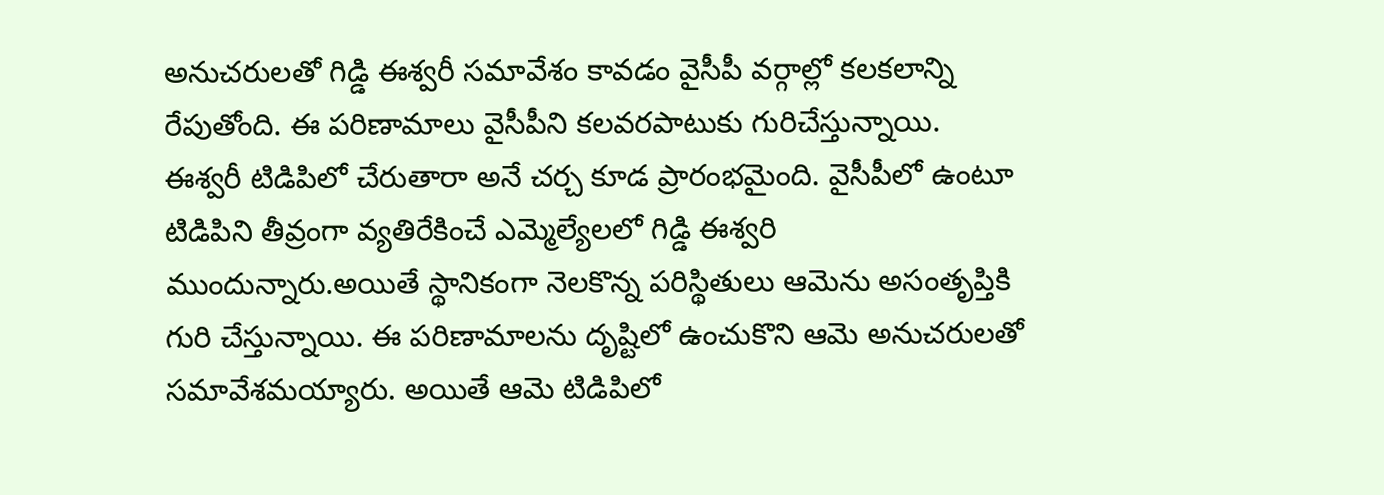అనుచరులతో గిడ్డి ఈశ్వరీ సమావేశం కావడం వైసీపీ వర్గాల్లో కలకలాన్ని రేపుతోంది. ఈ పరిణామాలు వైసీపీని కలవరపాటుకు గురిచేస్తున్నాయి. ఈశ్వరీ టిడిపిలో చేరుతారా అనే చర్చ కూడ ప్రారంభమైంది. వైసీపీలో ఉంటూ టిడిపిని తీవ్రంగా వ్యతిరేకించే ఎమ్మెల్యేలలో గిడ్డి ఈశ్వరి ముందున్నారు.అయితే స్థానికంగా నెలకొన్న పరిస్థితులు ఆమెను అసంతృప్తికి గురి చేస్తున్నాయి. ఈ పరిణామాలను దృష్టిలో ఉంచుకొని ఆమె అనుచరులతో సమావేశమయ్యారు. అయితే ఆమె టిడిపిలో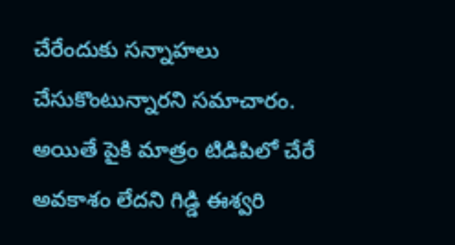చేరేందుకు సన్నాహలు చేసుకొంటున్నారని సమాచారం. అయితే పైకి మాత్రం టిడిపిలో చేరే అవకాశం లేదని గిడ్డి ఈశ్వరి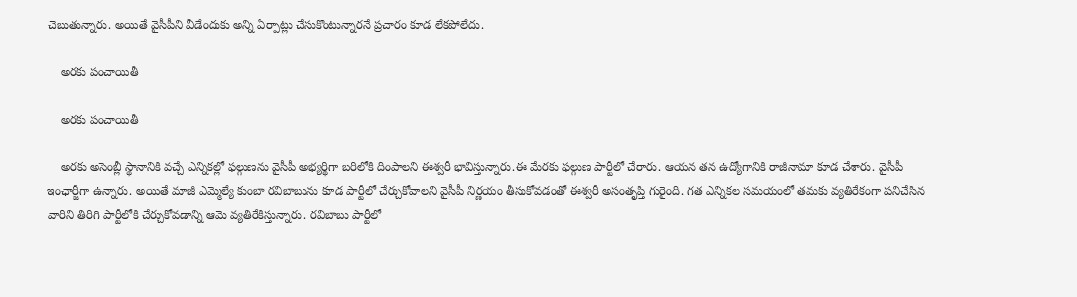చెబుతున్నారు. అయితే వైసీపీని వీడేందుకు అన్ని ఏర్పాట్లు చేసుకొంటున్నారనే ప్రచారం కూడ లేకపోలేదు.

    అరకు పంచాయితీ

    అరకు పంచాయితీ

    అరకు అసెంబ్లీ స్థానానికి వచ్చే ఎన్నికల్లో ఫల్గుణను వైసీపీ అభ్యర్థిగా బరిలోకి దింపాలని ఈశ్వరీ భావిస్తున్నారు.ఈ మేరకు ఫల్గుణ పార్టీలో చేరారు. ఆయన తన ఉద్యోగానికి రాజీనామా కూడ చేశారు. వైసీపీ ఇంఛార్జీగా ఉన్నారు. అయితే మాజీ ఎమ్మెల్యే కుంబా రవిబాబును కూడ పార్టీలో చేర్చుకోవాలని వైసీపీ నిర్ణయం తీసుకోవడంతో ఈశ్వరీ అసంతృప్తి గురైంది. గత ఎన్నికల సమయంలో తమకు వ్యతిరేకంగా పనిచేసిన వారిని తిరిగి పార్టీలోకి చేర్చుకోవడాన్ని ఆమె వ్యతిరేకిస్తున్నారు. రవిబాబు పార్టీలో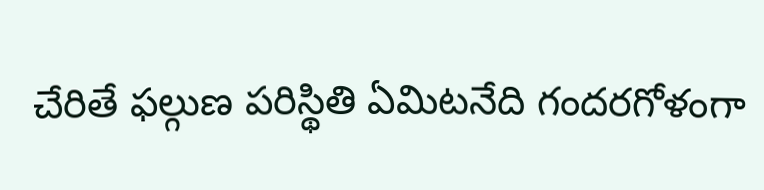చేరితే ఫల్గుణ పరిస్థితి ఏమిటనేది గందరగోళంగా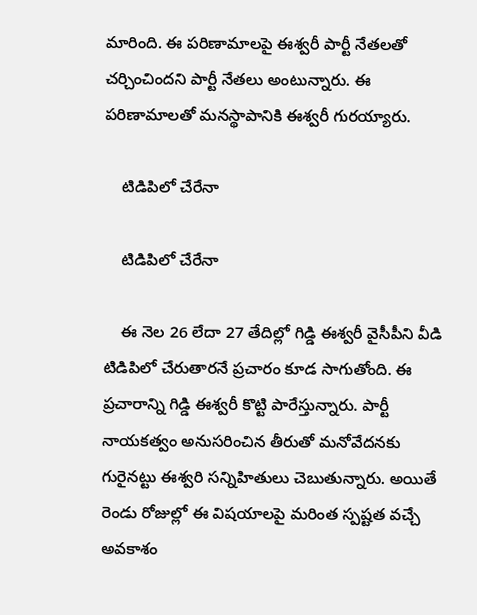మారింది. ఈ పరిణామాలపై ఈశ్వరీ పార్టీ నేతలతో చర్చించిందని పార్టీ నేతలు అంటున్నారు. ఈ పరిణామాలతో మనస్థాపానికి ఈశ్వరీ గురయ్యారు.

    టిడిపిలో చేరేనా

    టిడిపిలో చేరేనా

    ఈ నెల 26 లేదా 27 తేదిల్లో గిడ్డి ఈశ్వరీ వైసీపీని వీడి టిడిపిలో చేరుతారనే ప్రచారం కూడ సాగుతోంది. ఈ ప్రచారాన్ని గిడ్డి ఈశ్వరీ కొట్టి పారేస్తున్నారు. పార్టీ నాయకత్వం అనుసరించిన తీరుతో మనోవేదనకు గురైనట్టు ఈశ్వరి సన్నిహితులు చెబుతున్నారు. అయితే రెండు రోజుల్లో ఈ విషయాలపై మరింత స్పష్టత వచ్చే అవకాశం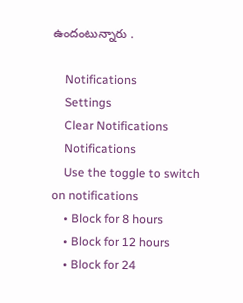ఉందంటున్నారు .

    Notifications
    Settings
    Clear Notifications
    Notifications
    Use the toggle to switch on notifications
    • Block for 8 hours
    • Block for 12 hours
    • Block for 24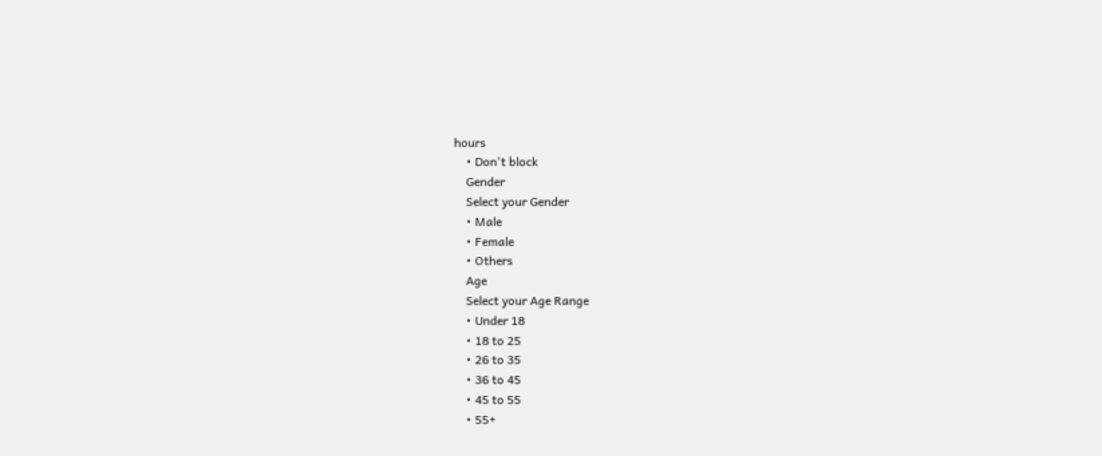hours
    • Don't block
    Gender
    Select your Gender
    • Male
    • Female
    • Others
    Age
    Select your Age Range
    • Under 18
    • 18 to 25
    • 26 to 35
    • 36 to 45
    • 45 to 55
    • 55+